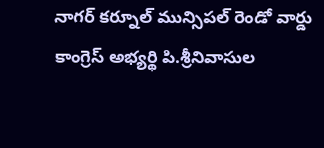నాగర్ కర్నూల్ మున్సిపల్ రెండో వార్డు కాంగ్రెస్ అభ్యర్థి పి.శ్రీనివాసుల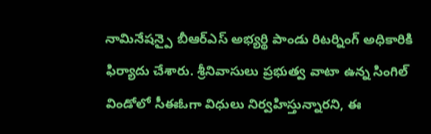నామినేషన్పై బీఆర్ఎస్ అభ్యర్థి పాండు రిటర్నింగ్ అధికారికి ఫిర్యాదు చేశారు. శ్రీనివాసులు ప్రభుత్వ వాటా ఉన్న సింగిల్ విండోలో సీఈఓగా విధులు నిర్వహిస్తున్నారని, ఈ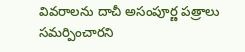వివరాలను దాచీ అసంపూర్ణ పత్రాలు సమర్పించారని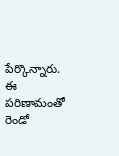పేర్కొన్నారు. ఈ పరిణామంతో రెండో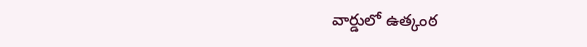వార్డులో ఉత్కంఠ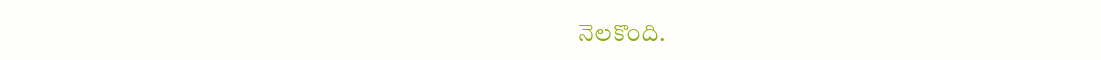నెలకొంది.